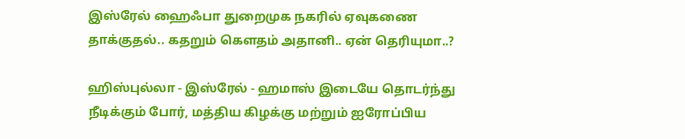இஸ்ரேல் ஹைஃபா துறைமுக நகரில் ஏவுகணை தாக்குதல்.. கதறும் கௌதம் அதானி.. ஏன் தெரியுமா..?

ஹிஸ்புல்லா - இஸ்ரேல் - ஹமாஸ் இடையே தொடர்ந்து நீடிக்கும் போர், மத்திய கிழக்கு மற்றும் ஐரோப்பிய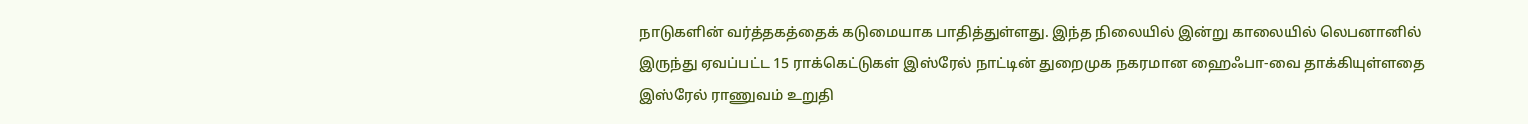நாடுகளின் வர்த்தகத்தைக் கடுமையாக பாதித்துள்ளது. இந்த நிலையில் இன்று காலையில் லெபனானில் இருந்து ஏவப்பட்ட 15 ராக்கெட்டுகள் இஸ்ரேல் நாட்டின் துறைமுக நகரமான ஹைஃபா-வை தாக்கியுள்ளதை இஸ்ரேல் ராணுவம் உறுதி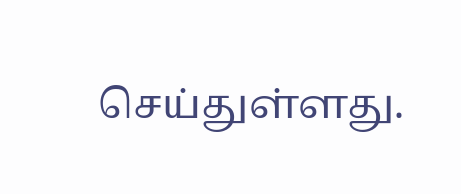செய்துள்ளது.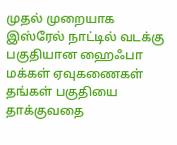முதல் முறையாக இஸ்ரேல் நாட்டில் வடக்கு பகுதியான ஹைஃபா மக்கள் ஏவுகணைகள் தங்கள் பகுதியை தாக்குவதை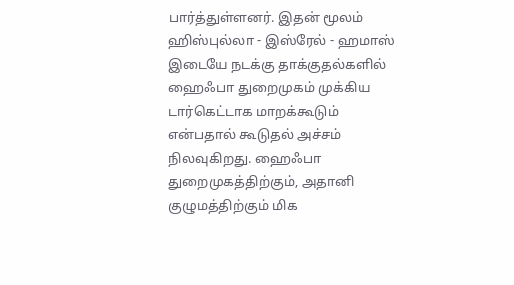பார்த்துள்ளனர். இதன் மூலம் ஹிஸ்புல்லா - இஸ்ரேல் - ஹமாஸ் இடையே நடக்கு தாக்குதல்களில் ஹைஃபா துறைமுகம் முக்கிய டார்கெட்டாக மாறக்கூடும் என்பதால் கூடுதல் அச்சம் நிலவுகிறது. ஹைஃபா துறைமுகத்திற்கும், அதானி குழுமத்திற்கும் மிக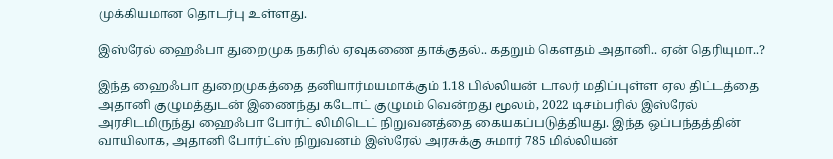முக்கியமான தொடர்பு உள்ளது.

இஸ்ரேல் ஹைஃபா துறைமுக நகரில் ஏவுகணை தாக்குதல்.. கதறும் கௌதம் அதானி.. ஏன் தெரியுமா..?

இந்த ஹைஃபா துறைமுகத்தை தனியார்மயமாக்கும் 1.18 பில்லியன் டாலர் மதிப்புள்ள ஏல திட்டத்தை அதானி குழுமத்துடன் இணைந்து கடோட் குழுமம் வென்றது மூலம், 2022 டிசம்பரில் இஸ்ரேல் அரசிடமிருந்து ஹைஃபா போர்ட் லிமிடெட் நிறுவனத்தை கையகப்படுத்தியது. இந்த ஒப்பந்தத்தின் வாயிலாக, அதானி போர்ட்ஸ் நிறுவனம் இஸ்ரேல் அரசுக்கு சுமார் 785 மில்லியன்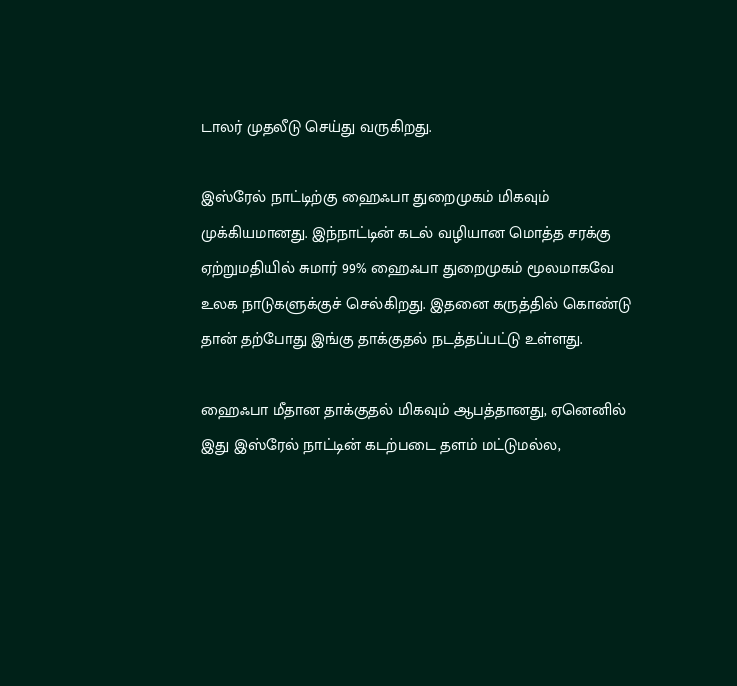டாலர் முதலீடு செய்து வருகிறது.

இஸ்ரேல் நாட்டிற்கு ஹைஃபா துறைமுகம் மிகவும் முக்கியமானது. இந்நாட்டின் கடல் வழியான மொத்த சரக்கு ஏற்றுமதியில் சுமார் 99% ஹைஃபா துறைமுகம் மூலமாகவே உலக நாடுகளுக்குச் செல்கிறது. இதனை கருத்தில் கொண்டு தான் தற்போது இங்கு தாக்குதல் நடத்தப்பட்டு உள்ளது.

ஹைஃபா மீதான தாக்குதல் மிகவும் ஆபத்தானது, ஏனெனில் இது இஸ்ரேல் நாட்டின் கடற்படை தளம் மட்டுமல்ல,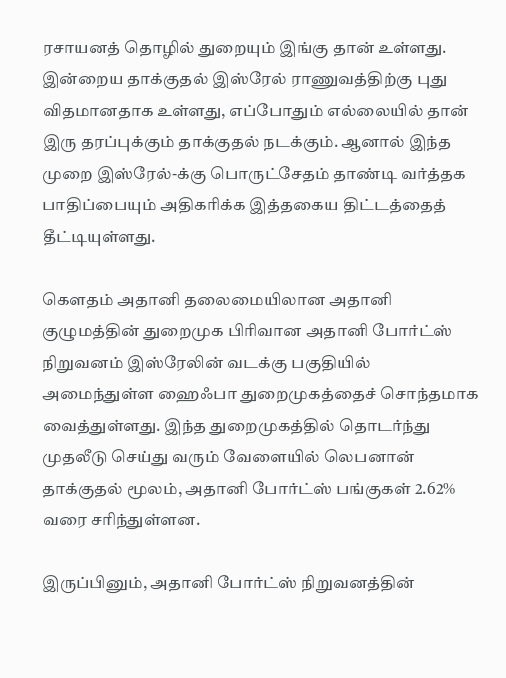ரசாயனத் தொழில் துறையும் இங்கு தான் உள்ளது. இன்றைய தாக்குதல் இஸ்ரேல் ராணுவத்திற்கு புது விதமானதாக உள்ளது, எப்போதும் எல்லையில் தான் இரு தரப்புக்கும் தாக்குதல் நடக்கும். ஆனால் இந்த முறை இஸ்ரேல்-க்கு பொருட்சேதம் தாண்டி வர்த்தக பாதிப்பையும் அதிகரிக்க இத்தகைய திட்டத்தைத் தீட்டியுள்ளது.

கௌதம் அதானி தலைமையிலான அதானி குழுமத்தின் துறைமுக பிரிவான அதானி போர்ட்ஸ் நிறுவனம் இஸ்ரேலின் வடக்கு பகுதியில் அமைந்துள்ள ஹைஃபா துறைமுகத்தைச் சொந்தமாக வைத்துள்ளது. இந்த துறைமுகத்தில் தொடர்ந்து முதலீடு செய்து வரும் வேளையில் லெபனான் தாக்குதல் மூலம், அதானி போர்ட்ஸ் பங்குகள் 2.62% வரை சரிந்துள்ளன.

இருப்பினும், அதானி போர்ட்ஸ் நிறுவனத்தின்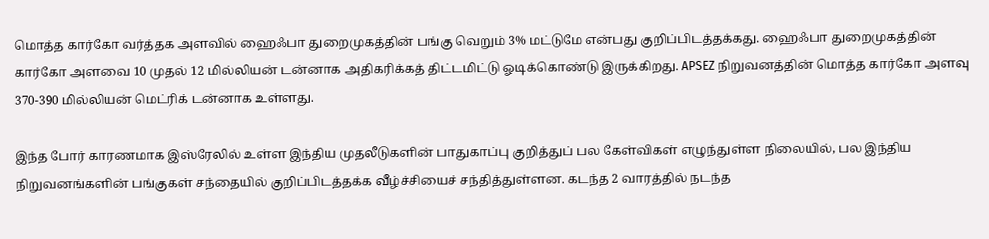மொத்த கார்கோ வர்த்தக அளவில் ஹைஃபா துறைமுகத்தின் பங்கு வெறும் 3% மட்டுமே என்பது குறிப்பிடத்தக்கது. ஹைஃபா துறைமுகத்தின் கார்கோ அளவை 10 முதல் 12 மில்லியன் டன்னாக அதிகரிக்கத் திட்டமிட்டு ஓடிக்கொண்டு இருக்கிறது. APSEZ நிறுவனத்தின் மொத்த கார்கோ அளவு 370-390 மில்லியன் மெட்ரிக் டன்னாக உள்ளது.

இந்த போர் காரணமாக இஸ்ரேலில் உள்ள இந்திய முதலீடுகளின் பாதுகாப்பு குறித்துப் பல கேள்விகள் எழுந்துள்ள நிலையில், பல இந்திய நிறுவனங்களின் பங்குகள் சந்தையில் குறிப்பிடத்தக்க வீழ்ச்சியைச் சந்தித்துள்ளன. கடந்த 2 வாரத்தில் நடந்த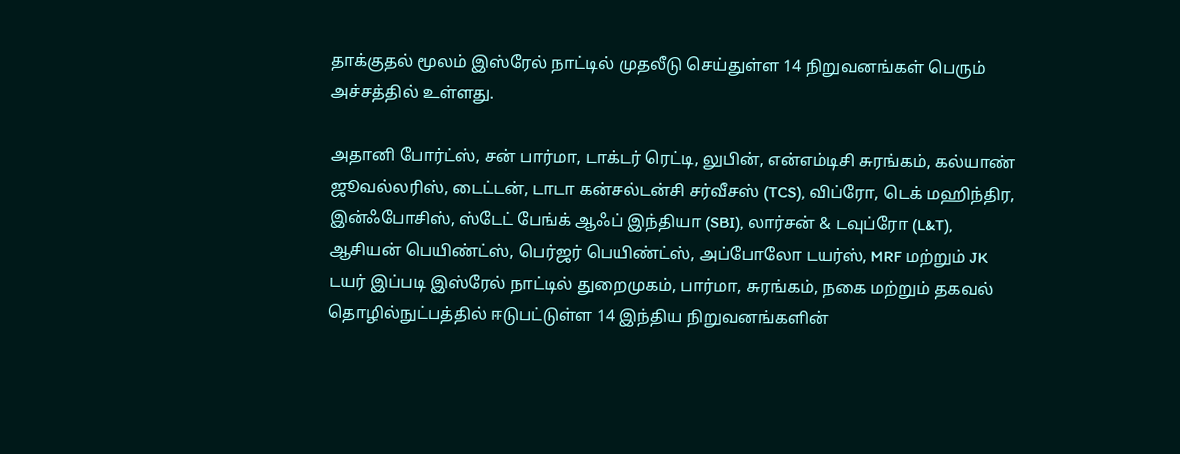தாக்குதல் மூலம் இஸ்ரேல் நாட்டில் முதலீடு செய்துள்ள 14 நிறுவனங்கள் பெரும் அச்சத்தில் உள்ளது.

அதானி போர்ட்ஸ், சன் பார்மா, டாக்டர் ரெட்டி, லுபின், என்எம்டிசி சுரங்கம், கல்யாண் ஜூவல்லரிஸ், டைட்டன், டாடா கன்சல்டன்சி சர்வீசஸ் (TCS), விப்ரோ, டெக் மஹிந்திர, இன்ஃபோசிஸ், ஸ்டேட் பேங்க் ஆஃப் இந்தியா (SBI), லார்சன் & டவுப்ரோ (L&T), ஆசியன் பெயிண்ட்ஸ், பெர்ஜர் பெயிண்ட்ஸ், அப்போலோ டயர்ஸ், MRF மற்றும் JK டயர் இப்படி இஸ்ரேல் நாட்டில் துறைமுகம், பார்மா, சுரங்கம், நகை மற்றும் தகவல் தொழில்நுட்பத்தில் ஈடுபட்டுள்ள 14 இந்திய நிறுவனங்களின்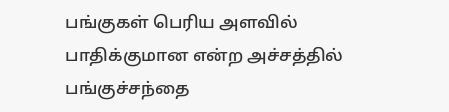பங்குகள் பெரிய அளவில் பாதிக்குமான என்ற அச்சத்தில் பங்குச்சந்தை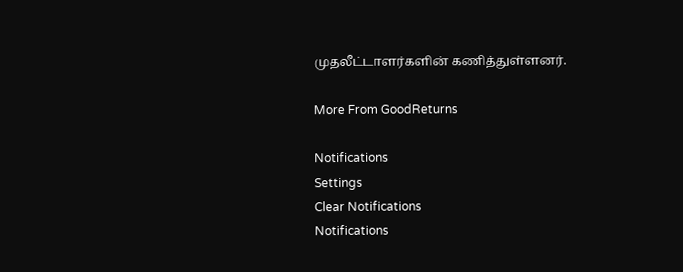முதலீட்டாளர்களின் கணித்துள்ளனர்.

More From GoodReturns

Notifications
Settings
Clear Notifications
Notifications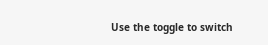Use the toggle to switch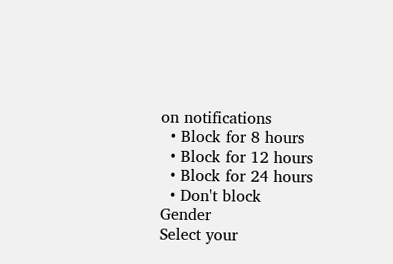on notifications
  • Block for 8 hours
  • Block for 12 hours
  • Block for 24 hours
  • Don't block
Gender
Select your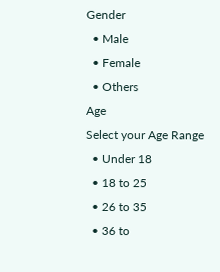Gender
  • Male
  • Female
  • Others
Age
Select your Age Range
  • Under 18
  • 18 to 25
  • 26 to 35
  • 36 to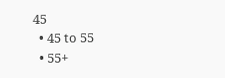45
  • 45 to 55
  • 55+